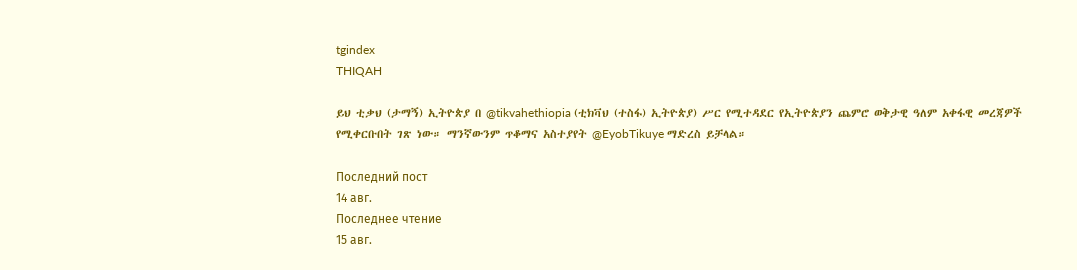tgindex
THIQAH

ይህ ቲቃህ (ታማኝ) ኢትዮጵያ በ @tikvahethiopia (ቲክቫህ (ተስፋ) ኢትዮጵያ) ሥር የሚተዳደር የኢትዮጵያን ጨምሮ ወቅታዊ ዓለም አቀፋዊ መረጃዎች የሚቀርቡበት ገጽ ነው። ማንኛውንም ጥቆማና አስተያየት @EyobTikuye ማድረስ ይቻላል።

Последний пост
14 авг.
Последнее чтение
15 авг.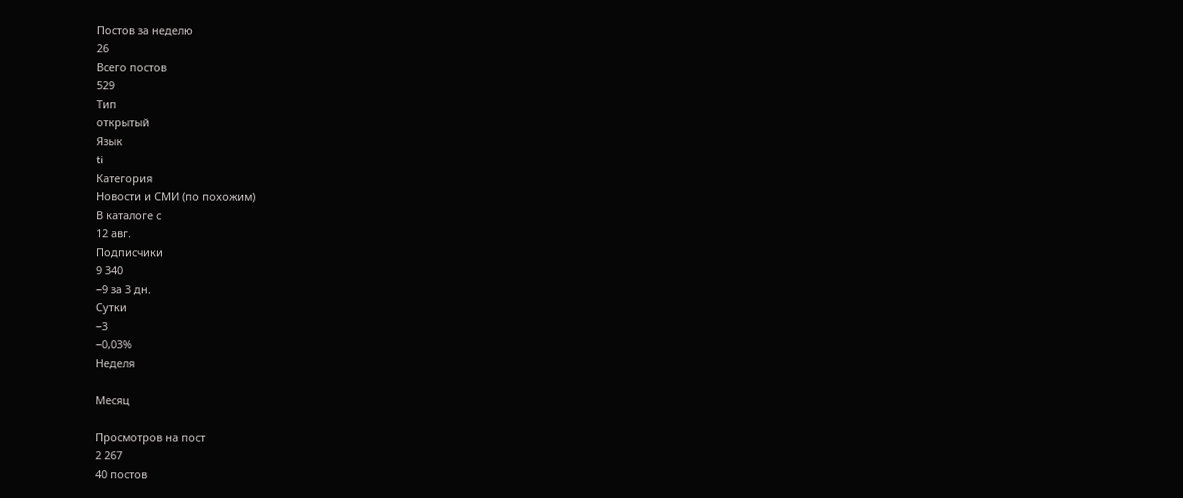Постов за неделю
26
Всего постов
529
Тип
открытый
Язык
ti
Категория
Новости и СМИ (по похожим)
В каталоге с
12 авг.
Подписчики
9 340
−9 за 3 дн.
Сутки
−3
−0,03%
Неделя

Месяц

Просмотров на пост
2 267
40 постов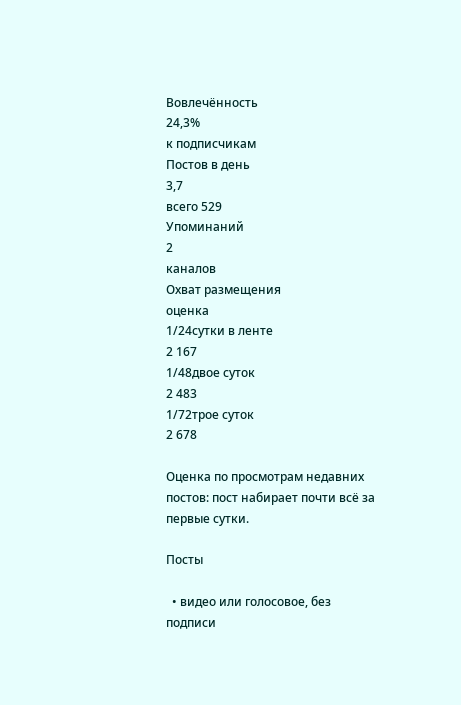Вовлечённость
24,3%
к подписчикам
Постов в день
3,7
всего 529
Упоминаний
2
каналов
Охват размещения
оценка
1/24сутки в ленте
2 167
1/48двое суток
2 483
1/72трое суток
2 678

Оценка по просмотрам недавних постов: пост набирает почти всё за первые сутки.

Посты

  • видео или голосовое, без подписи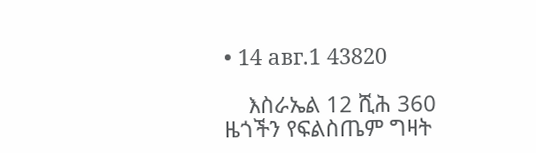• 14 авг.1 43820

    እስራኤል 12 ሺሕ 360 ዜጎችን የፍልስጤም ግዛት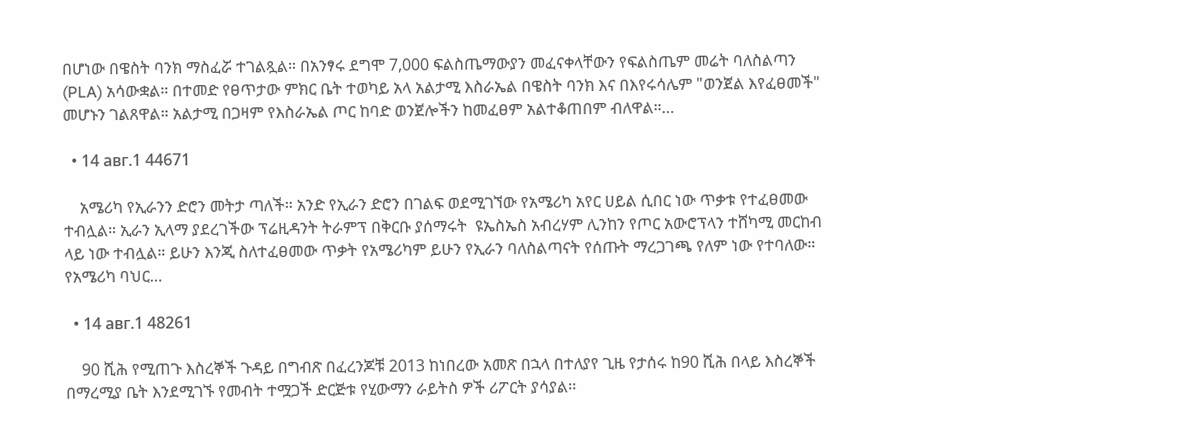በሆነው በዌስት ባንክ ማስፈሯ ተገልጿል። በአንፃሩ ደግሞ 7,000 ፍልስጤማውያን መፈናቀላቸውን የፍልስጤም መሬት ባለስልጣን (PLA) አሳውቋል። በተመድ የፀጥታው ምክር ቤት ተወካይ አላ አልታሚ እስራኤል በዌስት ባንክ እና በእየሩሳሌም "ወንጀል እየፈፀመች" መሆኑን ገልጸዋል። አልታሚ በጋዛም የእስራኤል ጦር ከባድ ወንጀሎችን ከመፈፀም አልተቆጠበም ብለዋል።…

  • 14 авг.1 44671

    አሜሪካ የኢራንን ድሮን መትታ ጣለች። አንድ የኢራን ድሮን በገልፍ ወደሚገኘው የአሜሪካ አየር ሀይል ሲበር ነው ጥቃቱ የተፈፀመው ተብሏል። ኢራን ኢላማ ያደረገችው ፕሬዚዳንት ትራምፕ በቅርቡ ያሰማሩት  ዩኤስኤስ አብረሃም ሊንከን የጦር አውሮፕላን ተሸካሚ መርከብ ላይ ነው ተብሏል። ይሁን እንጂ ስለተፈፀመው ጥቃት የአሜሪካም ይሁን የኢራን ባለስልጣናት የሰጡት ማረጋገጫ የለም ነው የተባለው። የአሜሪካ ባህር…

  • 14 авг.1 48261

    90 ሺሕ የሚጠጉ እስረኞች ጉዳይ በግብጽ በፈረንጆቹ 2013 ከነበረው አመጽ በኋላ በተለያየ ጊዜ የታሰሩ ከ90 ሺሕ በላይ እስረኞች በማረሚያ ቤት እንደሚገኙ የመብት ተሟጋች ድርጅቱ የሂውማን ራይትስ ዎች ሪፖርት ያሳያል፡፡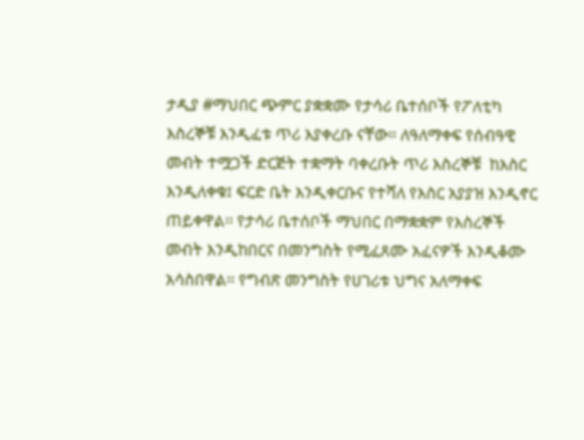ታዲያ #ማህበር ጭምር ያቋቋሙ የታሳሪ ቤተሰቦች የፖለቲካ እስረኞቹ እንዲፈቱ ጥሪ እያቀረቡ ናቸው። ለዓለማቀፍ የሰብዓዊ መብት ተሟጋች ድርጅት ተቋማት ባቀረቡት ጥሪ እስረኞቹ  ከእስር እንዲለቀቁ፤ ፍርድ ቤት እንዲቀርቡና የተሻለ የእስር አያያዝ እንዲኖር ጠይቀዋል፡፡ የታሳሪ ቤተሰቦች ማህበር በማቋቋም የእስረኞች መብት እንዲከበርና በመንግስት የሚፈጸሙ አፈናዎች እንዲቆሙ አሳስበዋል፡፡ የግብጽ መንግስት የሀገሪቱ ህግና አለማቀፍ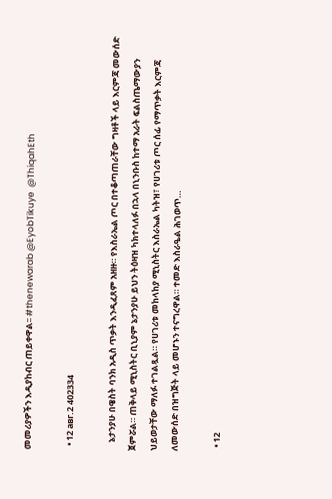መመሪያዎችን እዲያከብር ጠይቀዋል፡፡ #thenewarab @EyobTikuye  @ThiqahEth

  • 12 авг.2 402334

    ኔታንያሁ በዌስት ባንክ አዲስ ጥቃት እንዲፈጸም አዘዙ። የእስራኤል ጦር በተቆጣጠራቸው ግዛቶች ላይ እርምጃ መውሰድ ጀምሯል። ጠቅላይ ሚኒስትር ቢኒያም ኔታንያሁ ይህን ትዕዛዝ ካክተላለፉ በኋላ በኒንቡስ ከተማ አራት ፍልስጤማውያን ህይወታቸው ማለፉ ተገልጿል። የሀገሪቱ መከላከያ ሚኒስትር እስራኤል ካትዝ፣ የሀገሪቱ ጦር ሰፊ የማጥቃት እርምጃ ለመውሰድ በዝግጅት ላይ መሆኑን ተናግረዋል። ተመድ እስራዔል ሕገወጥ…

  • 12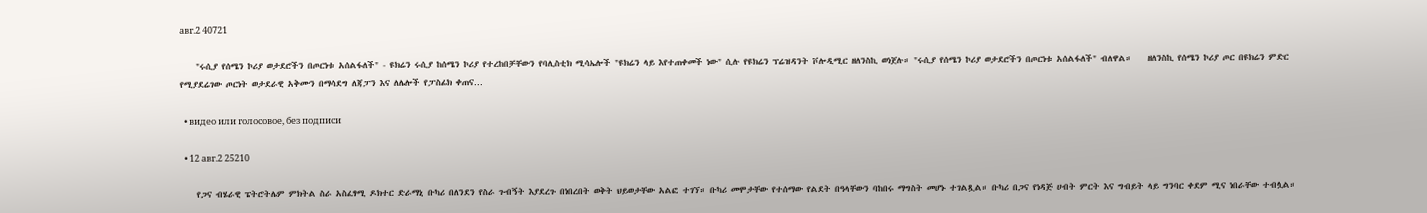авг.2 40721

    "ሩሲያ የሰሜን ኮሪያ ወታደሮችን በጦርነቱ አሰልፋለች" - ዩክሬን ሩሲያ ከሰሜን ኮሪያ የተረከበቻቸውን የባሊስቲክ ሚሳኤሎች "ዩክሬን ላይ እየተጠቀመች ነው" ሲሉ የዩክሬን ፕሬዝዳንት ቮሎዲሚር ዘለንስኪ ወነጀሉ። "ሩሲያ የሰሜን ኮሪያ ወታደሮችን በጦርነቱ አሰልፋለች" ብለዋል።    ዘለንስኪ የሰሜን ኮሪያ ጦር በዩክሬን ምድር የሚያደሬገው ጦርነት ወታደራዊ አቅሙን በማሳደግ ለጃፓን እና ለሌሎች የፓስፊክ ቀጠና…

  • видео или голосовое, без подписи

  • 12 авг.2 25210

    የጋና ብሄራዊ ፔትሮትሌም ምክትል ስራ አስፈፃሚ ዶክተር ድራማኒ ቡካሪ በለንደን የስራ ጉብኝት እያደረጉ በነበረበት ወቅት ህይወታቸው አልፎ ተገኘ። ቡካሪ መሞታቸው የተሰማው የልደት በዓላቸውን ባከበሩ ማግስት መሆኑ ተገልጿል። ቡካሪ በጋና የነዳጅ ሀብት ምርት እና ግብይት ላይ ግንባር ቀደም ሚና ነበራቸው ተብሏል።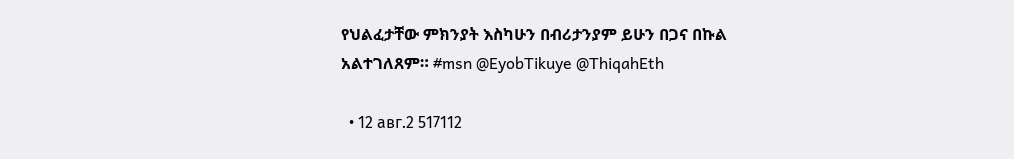የህልፈታቸው ምክንያት እስካሁን በብሪታንያም ይሁን በጋና በኩል አልተገለጸም። #msn @EyobTikuye @ThiqahEth

  • 12 авг.2 517112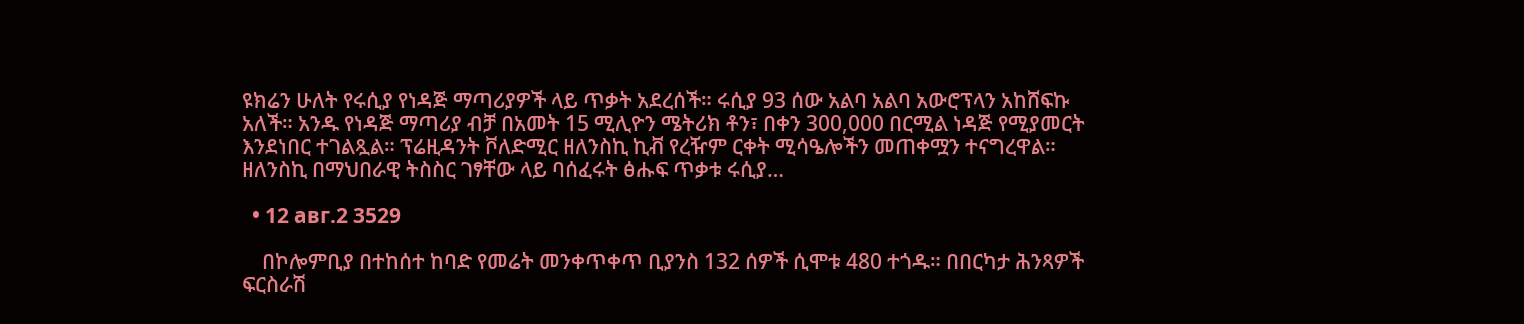ዩክሬን ሁለት የሩሲያ የነዳጅ ማጣሪያዎች ላይ ጥቃት አደረሰች። ሩሲያ 93 ሰው አልባ አልባ አውሮፕላን አከሸፍኩ አለች። አንዱ የነዳጅ ማጣሪያ ብቻ በአመት 15 ሚሊዮን ሜትሪክ ቶን፣ በቀን 300,000 በርሚል ነዳጅ የሚያመርት እንደነበር ተገልጿል። ፕሬዚዳንት ቮለድሚር ዘለንስኪ ኪቭ የረዥም ርቀት ሚሳዔሎችን መጠቀሟን ተናግረዋል። ዘለንስኪ በማህበራዊ ትስስር ገፃቸው ላይ ባሰፈሩት ፅሑፍ ጥቃቱ ሩሲያ…

  • 12 авг.2 3529

    በኮሎምቢያ በተከሰተ ከባድ የመሬት መንቀጥቀጥ ቢያንስ 132 ሰዎች ሲሞቱ 480 ተጎዱ። በበርካታ ሕንጻዎች ፍርስራሽ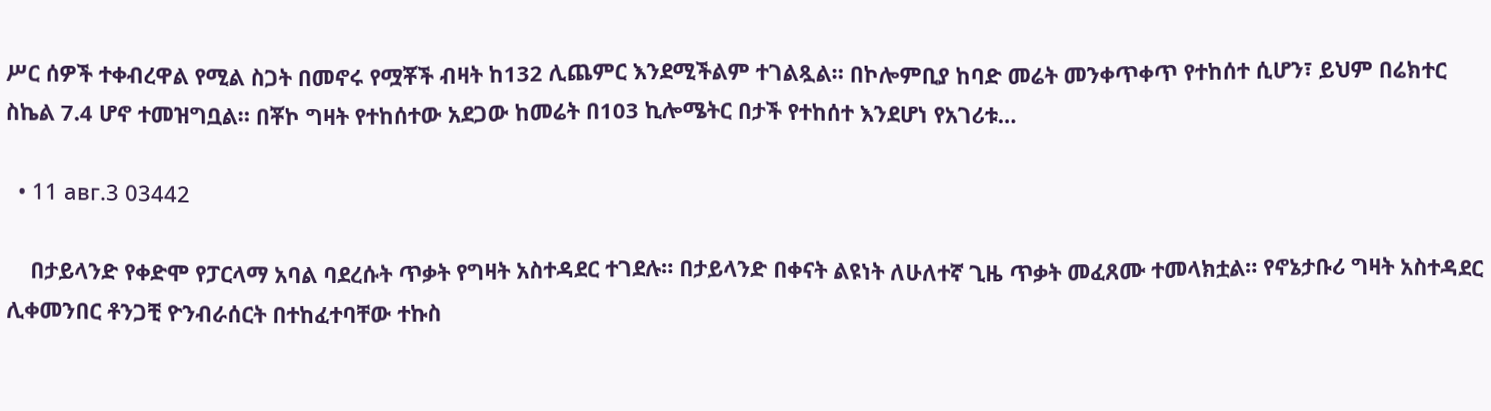ሥር ሰዎች ተቀብረዋል የሚል ስጋት በመኖሩ የሟቾች ብዛት ከ132 ሊጨምር እንደሚችልም ተገልጿል። በኮሎምቢያ ከባድ መሬት መንቀጥቀጥ የተከሰተ ሲሆን፣ ይህም በሬክተር ስኬል 7.4 ሆኖ ተመዝግቧል። በቾኮ ግዛት የተከሰተው አደጋው ከመሬት በ103 ኪሎሜትር በታች የተከሰተ እንደሆነ የአገሪቱ…

  • 11 авг.3 03442

    በታይላንድ የቀድሞ የፓርላማ አባል ባደረሱት ጥቃት የግዛት አስተዳደር ተገደሉ። በታይላንድ በቀናት ልዩነት ለሁለተኛ ጊዜ ጥቃት መፈጸሙ ተመላክቷል። የኖኔታቡሪ ግዛት አስተዳደር ሊቀመንበር ቶንጋቺ ዮንብራሰርት በተከፈተባቸው ተኩስ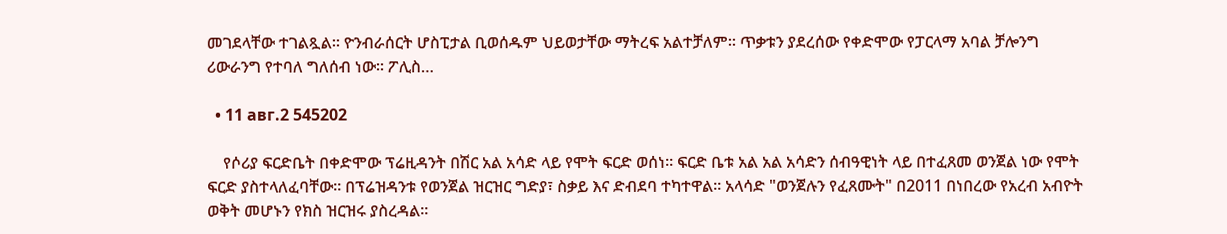መገደላቸው ተገልጿል። ዮንብራሰርት ሆስፒታል ቢወሰዱም ህይወታቸው ማትረፍ አልተቻለም። ጥቃቱን ያደረሰው የቀድሞው የፓርላማ አባል ቻሎንግ ሪውራንግ የተባለ ግለሰብ ነው። ፖሊስ…

  • 11 авг.2 545202

    የሶሪያ ፍርድቤት በቀድሞው ፕሬዚዳንት በሽር አል አሳድ ላይ የሞት ፍርድ ወሰነ። ፍርድ ቤቱ አል አል አሳድን ሰብዓዊነት ላይ በተፈጸመ ወንጀል ነው የሞት ፍርድ ያስተላለፈባቸው። በፕሬዝዳንቱ የወንጀል ዝርዝር ግድያ፣ ስቃይ እና ድብደባ ተካተዋል። አላሳድ "ወንጀሉን የፈጸሙት" በ2011 በነበረው የአረብ አብዮት ወቅት መሆኑን የክስ ዝርዝሩ ያስረዳል።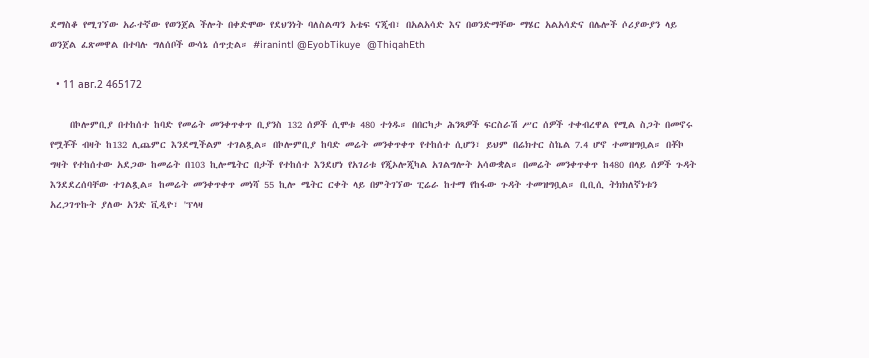ደማስቆ የሚገኘው አራተኛው የወንጀል ችሎት በቀድሞው የደህንነት ባለስልጣን አቴፍ ናጂብ፣ በአልአሳድ እና በወንድማቸው ማሄር አልአሳድና በሌሎች ሶሪያውያን ላይ ወንጀል ፈጽመዋል በተባሉ ግለሰቦች ውሳኔ ሰጥቷል። #iranintl @EyobTikuye  @ThiqahEth

  • 11 авг.2 465172

    በኮሎምቢያ በተከሰተ ከባድ የመሬት መንቀጥቀጥ ቢያንስ 132 ሰዎች ሲሞቱ 480 ተጎዱ። በበርካታ ሕንጻዎች ፍርስራሽ ሥር ሰዎች ተቀብረዋል የሚል ስጋት በመኖሩ የሟቾች ብዛት ከ132 ሊጨምር እንደሚችልም ተገልጿል። በኮሎምቢያ ከባድ መሬት መንቀጥቀጥ የተከሰተ ሲሆን፣ ይህም በሬክተር ስኬል 7.4 ሆኖ ተመዝግቧል። በቾኮ ግዛት የተከሰተው አደጋው ከመሬት በ103 ኪሎሜትር በታች የተከሰተ እንደሆነ የአገሪቱ የጂኦሎጂካል አገልግሎት አሳውቋል። በመሬት መንቀጥቀጥ ከ480 በላይ ሰዎች ጉዳት እንደደረሰባቸው ተገልጿል። ከመሬት መንቀጥቀጥ መነሻ 55 ኪሎ ሜትር ርቀት ላይ በምትገኘው ፒሬራ ከተማ የከፋው ጉዳት ተመዝግቧል። ቢቢሲ ትክክለኛነቱን አረጋገጥኩት ያለው አንድ ቪዲዮ፣ 'ፕላዛ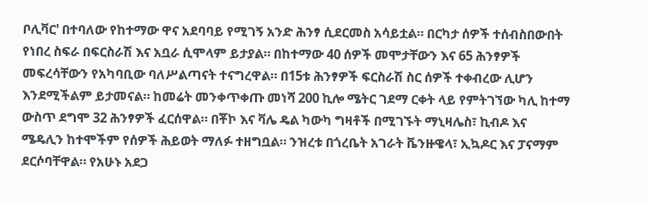ቦሊቫር' በተባለው የከተማው ዋና አደባባይ የሚገኝ አንድ ሕንፃ ሲደርመስ አሳይቷል። በርካታ ሰዎች ተሰብስበውበት የነበረ ስፍራ በፍርስራሽ እና አቧራ ሲሞላም ይታያል። በከተማው 40 ሰዎች መሞታቸውን እና 65 ሕንፃዎች መፍረሳቸውን የአካባቢው ባለሥልጣናት ተናግረዋል። በ15ቱ ሕንፃዎች ፍርስራሽ ስር ሰዎች ተቀብረው ሊሆን እንደሚችልም ይታመናል። ከመሬት መንቀጥቀጡ መነሻ 200 ኪሎ ሜትር ገደማ ርቀት ላይ የምትገኘው ካሊ ከተማ ውስጥ ደግሞ 32 ሕንፃዎች ፈርሰዋል። በቾኮ እና ቫሌ ዴል ካውካ ግዛቶች በሚገኙት ማኒዛሌስ፣ ኪብዶ እና ሜዴሊን ከተሞችም የሰዎች ሕይወት ማለፉ ተዘግቧል። ንዝረቱ በጎረቤት አገራት ቬንዙዌላ፣ ኢኳዶር እና ፓናማም ደርሶባቸዋል። የአሁኑ አደጋ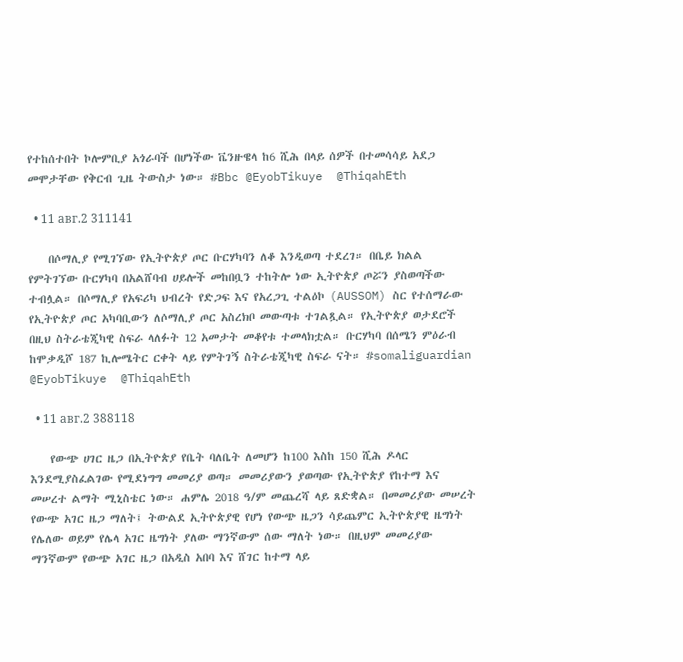የተከሰተበት ኮሎምቢያ አጎራባች በሆነችው ቬንዙዌላ ከ6 ሺሕ በላይ ሰዎች በተመሳሳይ አደጋ መሞታቸው የቅርብ ጊዜ ትውስታ ነው። #Bbc @EyobTikuye  @ThiqahEth

  • 11 авг.2 311141

    በሶማሊያ የሚገኘው የኢትዮጵያ ጦር ቡርሃካባን ለቆ እንዲወጣ ተደረገ። በቤይ ክልል የምትገኘው ቡርሃካባ በአልሸባብ ሀይሎች መከበቧን ተከትሎ ነው ኢትዮጵያ ጦሯን ያስወጣችው ተብሏል። በሶማሊያ የአፍሪካ ህብረት የድጋፍ እና የአረጋጊ ተልዕኮ (AUSSOM) ስር የተሰማራው የኢትዮጵያ ጦር አካባቢውን ለሶማሊያ ጦር አስረክቦ መውጣቱ ተገልጿል። የኢትዮጵያ ወታደሮች በዚህ ስትራቴጂካዊ ስፍራ ላለፉት 12 አመታት መቆየቱ ተመላክቷል። ቡርሃካባ በሰሜን ምዕራብ ከሞቃዲሾ 187 ኪሎሜትር ርቀት ላይ የምትገኝ ስትራቴጂካዊ ስፍራ ናት። #somaliguardian @EyobTikuye  @ThiqahEth

  • 11 авг.2 388118

    የውጭ ሀገር ዜጋ በኢትዮጵያ የቤት ባለቤት ለመሆን ከ100 እስከ 150 ሺሕ ዶላር እንደሚያስፈልገው የሚደነግግ መመሪያ ወጣ። መመሪያውን ያወጣው የኢትዮጵያ የከተማ እና መሠረተ ልማት ሚኒስቴር ነው። ሐምሌ 2018 ዓ/ም መጨረሻ ላይ ጸድቋል። በመመሪያው መሠረት የውጭ አገር ዜጋ ማለት፤ ትውልደ ኢትዮጵያዊ የሆነ የውጭ ዜጋን ሳይጨምር ኢትዮጵያዊ ዜግነት የሌለው ወይም የሌላ አገር ዜግነት ያለው ማንኛውም ሰው ማለት ነው። በዚህም መመሪያው ማንኛውም የውጭ አገር ዜጋ በአዲስ አበባ እና ሸገር ከተማ ላይ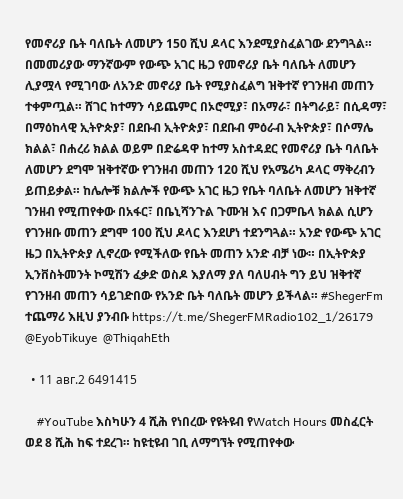የመኖሪያ ቤት ባለቤት ለመሆን 150 ሺህ ዶላር እንደሚያስፈልገው ደንግጓል። በመመሪያው ማንኛውም የውጭ አገር ዜጋ የመኖሪያ ቤት ባለቤት ለመሆን ሊያሟላ የሚገባው ለአንድ መኖሪያ ቤት የሚያስፈልግ ዝቅተኛ የገንዘብ መጠን ተቀምጧል። ሸገር ከተማን ሳይጨምር በኦሮሚያ፣ በአማራ፣ በትግራይ፣ በሲዳማ፣ በማዕከላዊ ኢትዮጵያ፣ በደቡብ ኢትዮጵያ፣ በደቡብ ምዕራብ ኢትዮጵያ፣ በሶማሌ ክልል፣ በሐረሪ ክልል ወይም በድሬዳዋ ከተማ አስተዳደር የመኖሪያ ቤት ባለቤት ለመሆን ደግሞ ዝቅተኛው የገንዘብ መጠን 120 ሺህ የአሜሪካ ዶላር ማቅረብን ይጠይቃል። ከሌሎቹ ክልሎች የውጭ አገር ዜጋ የቤት ባለቤት ለመሆን ዝቅተኛ ገንዘብ የሚጠየቀው በአፋር፣ በቤኒሻንጉል ጉሙዝ እና በጋምቤላ ክልል ሲሆን የገንዘቡ መጠን ደግሞ 100 ሺህ ዶላር እንደሆነ ተደንግጓል። አንድ የውጭ አገር ዜጋ በኢትዮጵያ ሊኖረው የሚችለው የቤት መጠን አንድ ብቻ ነው። በኢትዮጵያ ኢንቨስትመንት ኮሚሽን ፈቃድ ወስዶ እያለማ ያለ ባለሀብት ግን ይህ ዝቅተኛ የገንዘብ መጠን ሳይገድበው የአንድ ቤት ባለቤት መሆን ይችላል። #ShegerFm ተጨማሪ እዚህ ያንብቡ https://t.me/ShegerFMRadio102_1/26179 @EyobTikuye  @ThiqahEth

  • 11 авг.2 6491415

    #YouTube እስካሁን 4 ሺሕ የነበረው የዩትዩብ የWatch Hours መስፈርት ወደ 8 ሺሕ ከፍ ተደረገ። ከዩቲዩብ ገቢ ለማግኘት የሚጠየቀው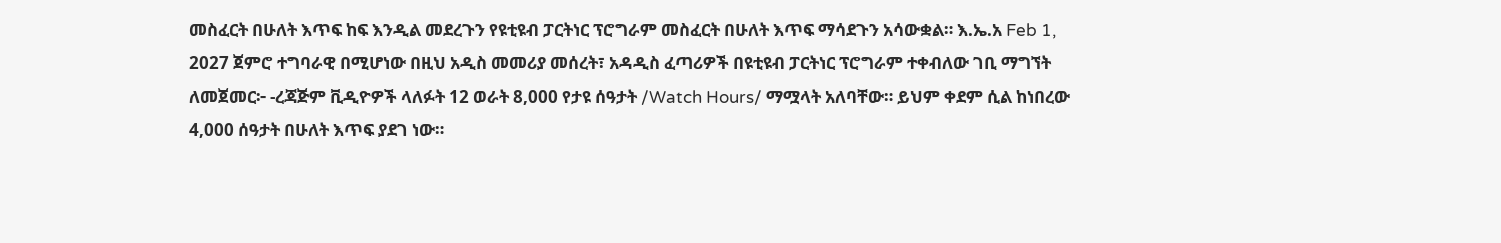መስፈርት በሁለት እጥፍ ከፍ እንዲል መደረጉን የዩቲዩብ ፓርትነር ፕሮግራም መስፈርት በሁለት እጥፍ ማሳደጉን አሳውቋል። እ.ኤ.አ Feb 1, 2027 ጀምሮ ተግባራዊ በሚሆነው በዚህ አዲስ መመሪያ መሰረት፣ አዳዲስ ፈጣሪዎች በዩቲዩብ ፓርትነር ፕሮግራም ተቀብለው ገቢ ማግኘት ለመጀመር፦ -ረጃጅም ቪዲዮዎች ላለፉት 12 ወራት 8,000 የታዩ ሰዓታት /Watch Hours/ ማሟላት አለባቸው። ይህም ቀደም ሲል ከነበረው 4,000 ሰዓታት በሁለት እጥፍ ያደገ ነው።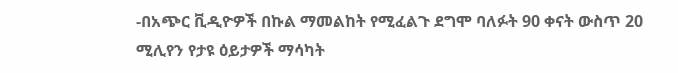-በአጭር ቪዲዮዎች በኩል ማመልከት የሚፈልጉ ደግሞ ባለፉት 90 ቀናት ውስጥ 20 ሚሊየን የታዩ ዕይታዎች ማሳካት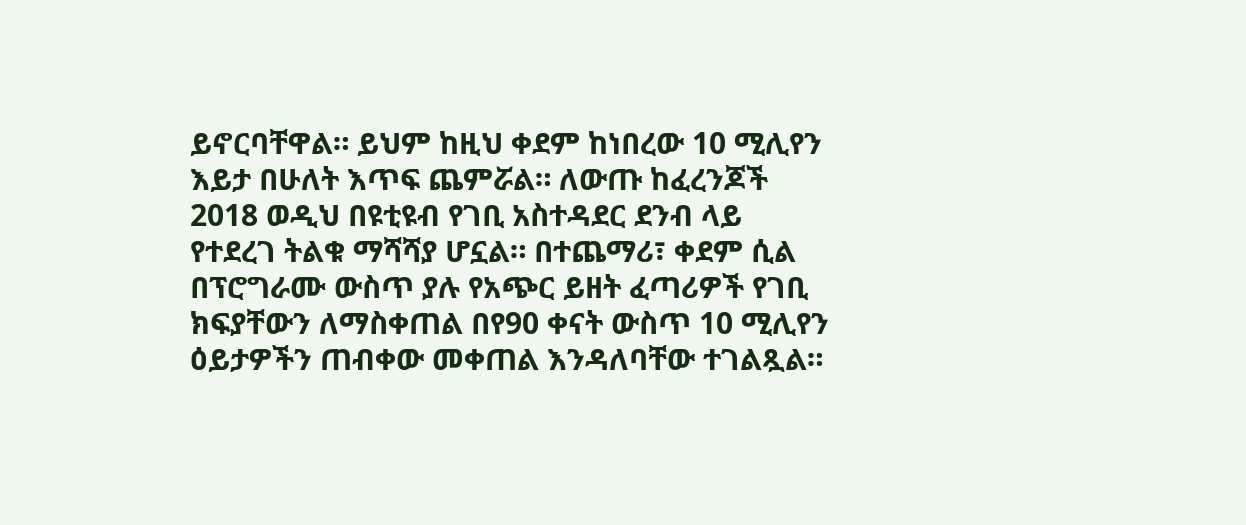ይኖርባቸዋል። ይህም ከዚህ ቀደም ከነበረው 10 ሚሊየን እይታ በሁለት እጥፍ ጨምሯል። ለውጡ ከፈረንጆች 2018 ወዲህ በዩቲዩብ የገቢ አስተዳደር ደንብ ላይ የተደረገ ትልቁ ማሻሻያ ሆኗል። በተጨማሪ፣ ቀደም ሲል በፕሮግራሙ ውስጥ ያሉ የአጭር ይዘት ፈጣሪዎች የገቢ ክፍያቸውን ለማስቀጠል በየ90 ቀናት ውስጥ 10 ሚሊየን ዕይታዎችን ጠብቀው መቀጠል እንዳለባቸው ተገልጿል።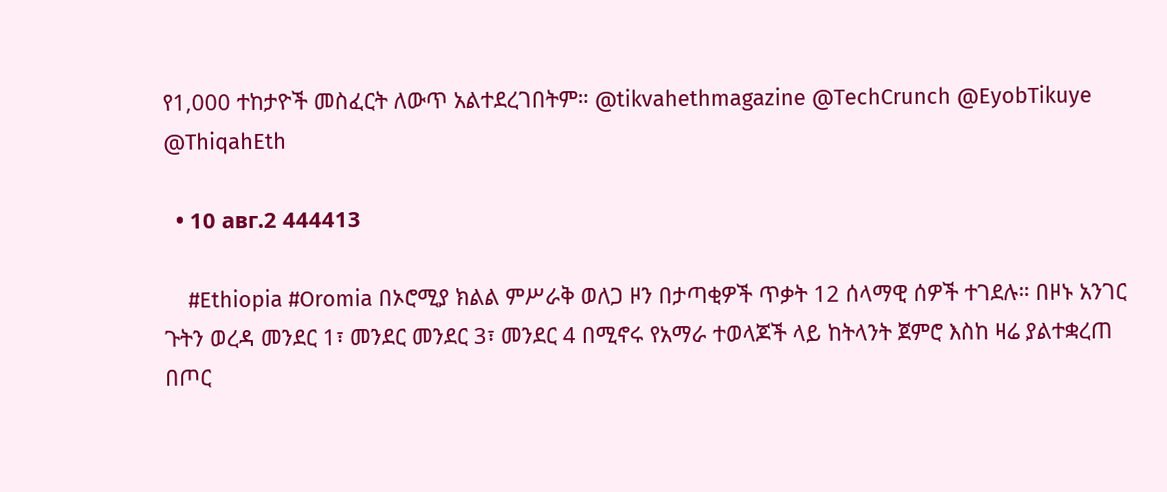የ1,000 ተከታዮች መስፈርት ለውጥ አልተደረገበትም። @tikvahethmagazine @TechCrunch @EyobTikuye  @ThiqahEth

  • 10 авг.2 444413

    #Ethiopia #Oromia በኦሮሚያ ክልል ምሥራቅ ወለጋ ዞን በታጣቂዎች ጥቃት 12 ሰላማዊ ሰዎች ተገደሉ። በዞኑ አንገር ጉትን ወረዳ መንደር 1፣ መንደር መንደር 3፣ መንደር 4 በሚኖሩ የአማራ ተወላጆች ላይ ከትላንት ጀምሮ እስከ ዛሬ ያልተቋረጠ በጦር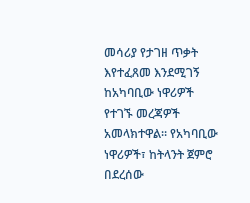መሳሪያ የታገዘ ጥቃት እየተፈጸመ እንደሚገኝ ከአካባቢው ነዋሪዎች የተገኙ መረጃዎች አመላክተዋል። የአካባቢው ነዋሪዎች፣ ከትላንት ጀምሮ በደረሰው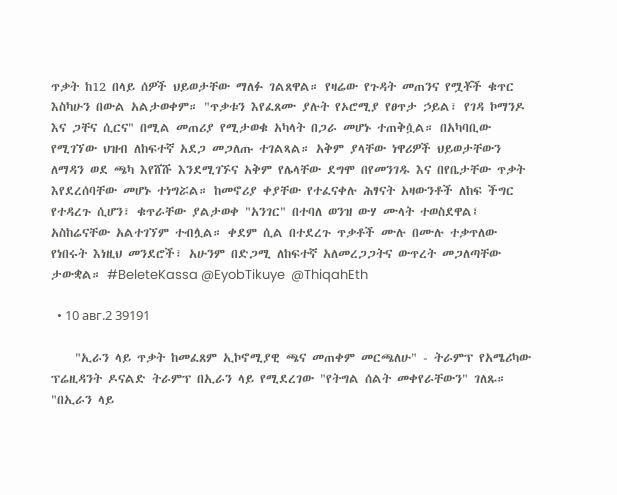ጥቃት ከ12 በላይ ሰዎች ህይወታቸው ማለፉ ገልጸዋል። የዛሬው የጉዳት መጠንና የሟቾች ቁጥር እስካሁን በውል አልታወቀም። "ጥቃቱን እየፈጸሙ ያሉት የኦሮሚያ የፀጥታ ኃይል፣ የገዳ ኮማንዶ እና ጋቸና ሲርና" በሚል መጠሪያ የሚታወቁ አካላት በጋራ መሆኑ ተጠቅሷል። በአካባቢው የሚገኘው ህዝብ ለከፍተኛ አደጋ መጋለጡ ተገልጻል። አቅም ያላቸው ነዋሪዎች ህይወታቸውን ለማዳን ወደ ጫካ እየሸሹ እንደሚገኙና አቅም የሌላቸው ደግሞ በየመንገዱ እና በየቤታቸው ጥቃት እየደረሰባቸው መሆኑ ተነግሯል። ከመኖሪያ ቀያቸው የተፈናቀሉ ሕፃናት አዛውንቶች ለከፍ ችግር የተዳረጉ ሲሆን፣ ቁጥራቸው ያልታወቀ "አንገር" በተባለ ወንዝ ውሃ ሙላት ተወስደዋል፤ አስከሬናቸው አልተገኘም ተብሏል። ቀደም ሲል በተደረጉ ጥቃቶች ሙሉ በሙሉ ተቃጥለው የነበሩት እነዚህ መንደሮች፣ አሁንም በድጋሚ ለከፍተኛ አለመረጋጋትና ውጥረት መጋለጣቸው ታውቋል። #BeleteKassa @EyobTikuye  @ThiqahEth

  • 10 авг.2 39191

    "ኢራን ላይ ጥቃት ከመፈጸም ኢኮኖሚያዊ ጫና መጠቀም መርጫለሁ" - ትራምፕ የአሜሪካው ፕሬዚዳንት ዶናልድ ትራምፕ በኢራን ላይ የሚደረገው "የትግል ሰልት መቀየራቸውን" ገለጹ። "በኢራን ላይ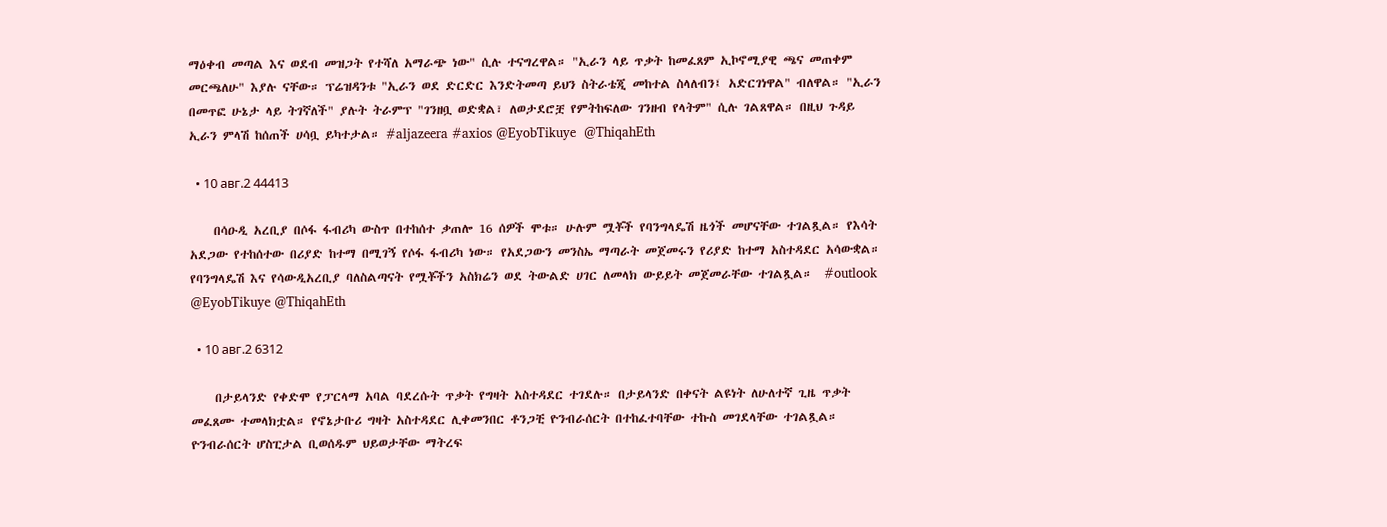ማዕቀብ መጣል እና ወደብ መዝጋት የተሻለ አማራጭ ነው" ሲሉ ተናግረዋል። "ኢራን ላይ ጥቃት ከመፈጸም ኢኮኖሚያዊ ጫና መጠቀም መርጫለሁ" እያሉ ናቸው። ፕሬዝዳንቱ "ኢራን ወደ ድርድር እንድትመጣ ይህን ስትራቴጂ መከተል ስላለብን፤ አድርገነዋል" ብለዋል። "ኢራን በመጥፎ ሁኔታ ላይ ትገኛለች" ያሉት ትራምፕ "ገንዘቧ ወድቋል፣ ለወታደሮቿ የምትከፍለው ገንዘብ የላትም" ሲሉ ገልጸዋል። በዚህ ጉዳይ ኢራን ምላሽ ከሰጠች ሀሳቧ ይካተታል። #aljazeera #axios @EyobTikuye  @ThiqahEth

  • 10 авг.2 44413

    በሳዑዲ አረቢያ በሶፋ ፋብሪካ ውስጥ በተከሰተ ቃጠሎ 16 ሰዎች ሞቱ። ሁሉም ሟቾች የባንግላዴሽ ዜጎች መሆናቸው ተገልጿል። የእሳት አደጋው የተከሰተው በሪያድ ከተማ በሚገኝ የሶፋ ፋብሪካ ነው። የአደጋውን መንስኤ ማጣራት መጀመሩን የሪያድ ከተማ አስተዳደር አሳውቋል። የባንግላዴሽ እና የሳውዲአረቢያ ባለስልጣናት የሟቾችን አስክሬን ወደ ትውልድ ሀገር ለመላክ ውይይት መጀመራቸው ተገልጿል።  #outlook @EyobTikuye @ThiqahEth

  • 10 авг.2 6312

    በታይላንድ የቀድሞ የፓርላማ አባል ባደረሱት ጥቃት የግዛት አስተዳደር ተገደሉ። በታይላንድ በቀናት ልዩነት ለሁለተኛ ጊዜ ጥቃት መፈጸሙ ተመላክቷል። የኖኔታቡሪ ግዛት አስተዳደር ሊቀመንበር ቶንጋቺ ዮንብራሰርት በተከፈተባቸው ተኩስ መገደላቸው ተገልጿል። ዮንብራሰርት ሆስፒታል ቢወሰዱም ህይወታቸው ማትረፍ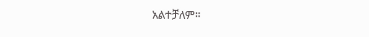አልተቻለም።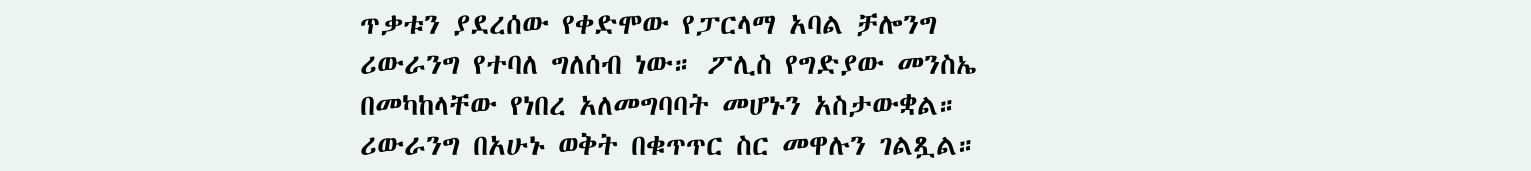ጥቃቱን ያደረሰው የቀድሞው የፓርላማ አባል ቻሎንግ ሪውራንግ የተባለ ግለሰብ ነው። ፖሊስ የግድያው መንስኤ በመካከላቸው የነበረ አለመግባባት መሆኑን አስታውቋል። ሪውራንግ በአሁኑ ወቅት በቁጥጥር ስር መዋሉን ገልጿል።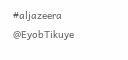#aljazeera @EyobTikuye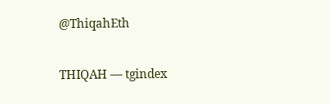@ThiqahEth

THIQAH — tgindex